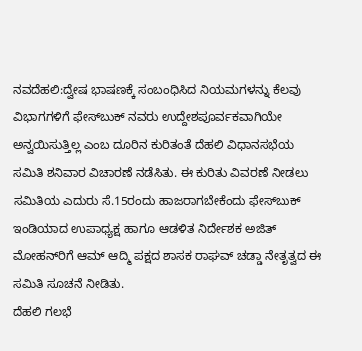ನವದೆಹಲಿ:ದ್ವೇಷ ಭಾಷಣಕ್ಕೆ ಸಂಬಂಧಿಸಿದ ನಿಯಮಗಳನ್ನು ಕೆಲವು ವಿಭಾಗಗಳಿಗೆ ಫೇಸ್‌ಬುಕ್ ನವರು ಉದ್ದೇಶಪೂರ್ವಕವಾಗಿಯೇ ಅನ್ವಯಿಸುತ್ತಿಲ್ಲ ಎಂಬ ದೂರಿನ ಕುರಿತಂತೆ ದೆಹಲಿ ವಿಧಾನಸಭೆಯ ಸಮಿತಿ ಶನಿವಾರ ವಿಚಾರಣೆ ನಡೆಸಿತು. ಈ ಕುರಿತು ವಿವರಣೆ ನೀಡಲು ಸಮಿತಿಯ ಎದುರು ಸೆ.15ರಂದು ಹಾಜರಾಗಬೇಕೆಂದು ಫೇಸ್‌ಬುಕ್ ಇಂಡಿಯಾದ ಉಪಾಧ್ಯಕ್ಷ ಹಾಗೂ ಆಡಳಿತ ನಿರ್ದೇಶಕ ಅಜಿತ್ ಮೋಹನ್‌ರಿಗೆ ಆಮ್ ಆದ್ಮಿ ಪಕ್ಷದ ಶಾಸಕ ರಾಘವ್ ಚಡ್ಡಾ ನೇತೃತ್ವದ ಈ ಸಮಿತಿ ಸೂಚನೆ ನೀಡಿತು.
ದೆಹಲಿ ಗಲಭೆ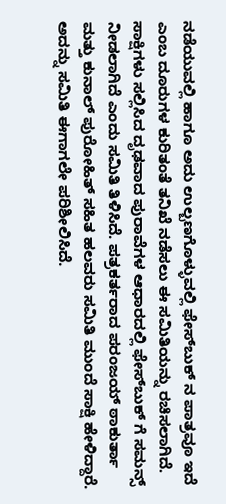ನಡೆಯುವಲ್ಲಿ ಹಾಗೂ ಅದು ಉಲ್ಬಣಗೊಳ್ಳುವಲ್ಲಿ ಫೇಸ್‌ಬುಕ್ ನ ಪಾತ್ರವೂ ಇದೆ ಎಂಬ ದೂರುಗಳ ಕುರಿತಂತೆ ತನಿಖೆ ನಡೆಸಲು ಈ ಸಮಿತಿಯನ್ನು ರಚಿಸಲಾಗಿದೆ. ಸಾಕ್ಷಿಗಳು ಸಲ್ಲಿಸಿದ ದೃಢವಾದ ಪುರಾವೆಗಳ ಆಧಾರದಲ್ಲಿ ಫೇಸ್‌ಬುಕ್ ಗೆ ಸಮನ್ಸ್ ನೀಡಲಾಗಿದೆ ಎಂದು ಸಮಿತಿ ತಿಳಿಸಿದೆ. ಪತ್ರಕರ್ತರಾದ ಪರಂಜಯ್ ಠಾಕುರ್ತಾ ಮತ್ತು ಕುನಾಲ್ ಪುರೋಹಿತ್ ಸಹಿತ ಹಲವರು ಸಮಿತಿ ಮುಂದೆ ಸಾಕ್ಷಿ ಹೇಳಿದ್ದಾರೆ. ಅದನ್ನು ಸಮಿತಿ ಈಗಾಗಲೇ ಪರಿಶೀಲಿಸಿದೆ.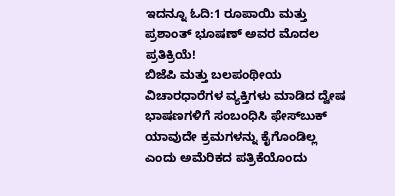ಇದನ್ನೂ ಓದಿ:1 ರೂಪಾಯಿ ಮತ್ತು ಪ್ರಶಾಂತ್ ಭೂಷಣ್ ಅವರ ಮೊದಲ ಪ್ರತಿಕ್ರಿಯೆ!
ಬಿಜೆಪಿ ಮತ್ತು ಬಲಪಂಥೀಯ ವಿಚಾರಧಾರೆಗಳ ವ್ಯಕ್ತಿಗಳು ಮಾಡಿದ ದ್ವೇಷ ಭಾಷಣಗಳಿಗೆ ಸಂಬಂಧಿಸಿ ಫೇಸ್‌ಬುಕ್ ಯಾವುದೇ ಕ್ರಮಗಳನ್ನು ಕೈಗೊಂಡಿಲ್ಲ ಎಂದು ಅಮೆರಿಕದ ಪತ್ರಿಕೆಯೊಂದು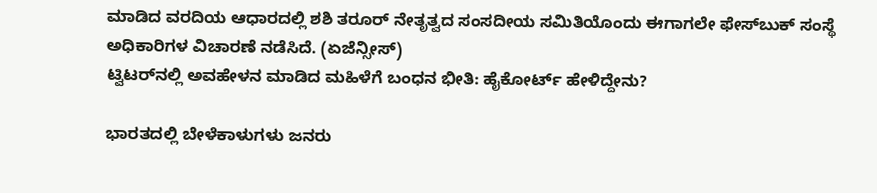ಮಾಡಿದ ವರದಿಯ ಆಧಾರದಲ್ಲಿ ಶಶಿ ತರೂರ್ ನೇತೃತ್ವದ ಸಂಸದೀಯ ಸಮಿತಿಯೊಂದು ಈಗಾಗಲೇ ಫೇಸ್‌ಬುಕ್ ಸಂಸ್ಥೆ ಅಧಿಕಾರಿಗಳ ವಿಚಾರಣೆ ನಡೆಸಿದೆ. (ಏಜೆನ್ಸೀಸ್)
ಟ್ವಿಟರ್‌ನಲ್ಲಿ ಅವಹೇಳನ ಮಾಡಿದ ಮಹಿಳೆಗೆ ಬಂಧನ ಭೀತಿ: ಹೈಕೋರ್ಟ್ ಹೇಳಿದ್ದೇನು?

ಭಾರತದಲ್ಲಿ ಬೇಳೆಕಾಳುಗಳು ಜನರು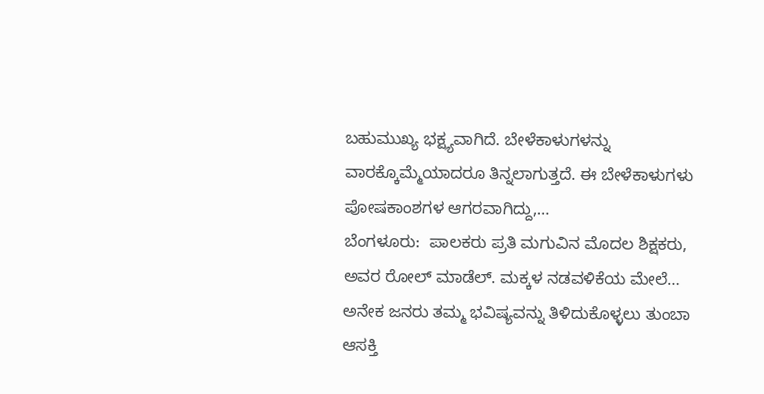ಬಹುಮುಖ್ಯ ಭಕ್ಷ್ಯವಾಗಿದೆ. ಬೇಳೆಕಾಳುಗಳನ್ನು ವಾರಕ್ಕೊಮ್ಮೆಯಾದರೂ ತಿನ್ನಲಾಗುತ್ತದೆ. ಈ ಬೇಳೆಕಾಳುಗಳು ಪೋಷಕಾಂಶಗಳ ಆಗರವಾಗಿದ್ದು,…
ಬೆಂಗಳೂರು:  ಪಾಲಕರು ಪ್ರತಿ ಮಗುವಿನ ಮೊದಲ ಶಿಕ್ಷಕರು, ಅವರ ರೋಲ್ ಮಾಡೆಲ್. ಮಕ್ಕಳ ನಡವಳಿಕೆಯ ಮೇಲೆ…
ಅನೇಕ ಜನರು ತಮ್ಮ ಭವಿಷ್ಯವನ್ನು ತಿಳಿದುಕೊಳ್ಳಲು ತುಂಬಾ ಆಸಕ್ತಿ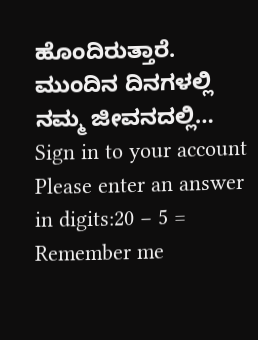ಹೊಂದಿರುತ್ತಾರೆ. ಮುಂದಿನ ದಿನಗಳಲ್ಲಿ ನಮ್ಮ ಜೀವನದಲ್ಲಿ…
Sign in to your account
Please enter an answer in digits:20 − 5 =
Remember me